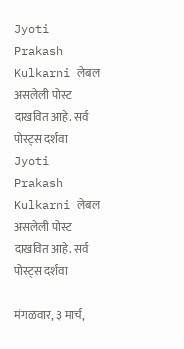Jyoti Prakash Kulkarni लेबल असलेली पोस्ट दाखवित आहे. सर्व पोस्ट्‍स दर्शवा
Jyoti Prakash Kulkarni लेबल असलेली पोस्ट दाखवित आहे. सर्व पोस्ट्‍स दर्शवा

मंगळवार, ३ मार्च,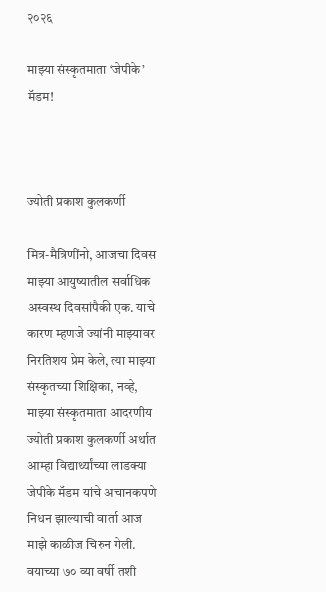२०२६

माझ्या संस्कृतमाता ‘जेपीके’ मॅडम!



ज्योती प्रकाश कुलकर्णी

मित्र-मैत्रिणींनो, आजचा दिवस माझ्या आयुष्यातील सर्वाधिक अस्वस्थ दिवसांपैकी एक. याचे कारण म्हणजे ज्यांनी माझ्यावर निरतिशय प्रेम केले, त्या माझ्या संस्कृतच्या शिक्षिका, नव्हे, माझ्या संस्कृतमाता आदरणीय ज्योती प्रकाश कुलकर्णी अर्थात आम्हा विद्यार्थ्यांच्या लाडक्या जेपीके मॅडम यांचे अचानकपणे निधन झाल्याची वार्ता आज माझे काळीज चिरुन गेली. वयाच्या ७० व्या वर्षी तशी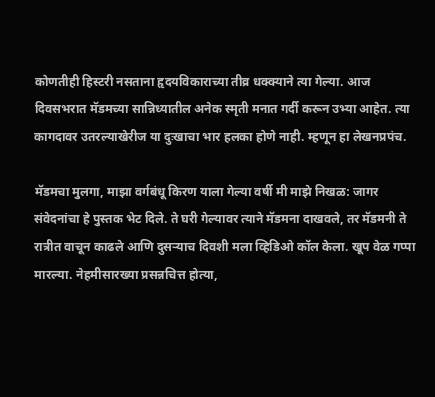कोणतीही हिस्टरी नसताना हृदयविकाराच्या तीव्र धक्क्याने त्या गेल्या. आज दिवसभरात मॅडमच्या सान्निध्यातील अनेक स्मृती मनात गर्दी करून उभ्या आहेत. त्या कागदावर उतरल्याखेरीज या दुःखाचा भार हलका होणे नाही. म्हणून हा लेखनप्रपंच.

मॅडमचा मुलगा, माझा वर्गबंधू किरण याला गेल्या वर्षी मी माझे निखळ: जागर संवेदनांचा हे पुस्तक भेट दिले. ते घरी गेल्यावर त्याने मॅडमना दाखवले, तर मॅडमनी ते रात्रीत वाचून काढले आणि दुसऱ्याच दिवशी मला व्हिडिओ कॉल केला. खूप वेळ गप्पा मारल्या. नेहमीसारख्या प्रसन्नचित्त होत्या,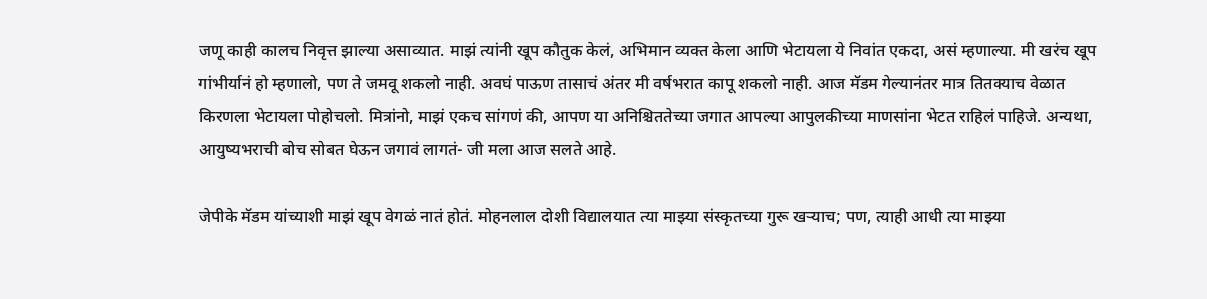जणू काही कालच निवृत्त झाल्या असाव्यात. माझं त्यांनी खूप कौतुक केलं, अभिमान व्यक्त केला आणि भेटायला ये निवांत एकदा, असं म्हणाल्या. मी खरंच खूप गांभीर्यानं हो म्हणालो, पण ते जमवू शकलो नाही. अवघं पाऊण तासाचं अंतर मी वर्षभरात कापू शकलो नाही. आज मॅडम गेल्यानंतर मात्र तितक्याच वेळात किरणला भेटायला पोहोचलो. मित्रांनो, माझं एकच सांगणं की, आपण या अनिश्चिततेच्या जगात आपल्या आपुलकीच्या माणसांना भेटत राहिलं पाहिजे. अन्यथा, आयुष्यभराची बोच सोबत घेऊन जगावं लागतं- जी मला आज सलते आहे.

जेपीके मॅडम यांच्याशी माझं खूप वेगळं नातं होतं. मोहनलाल दोशी विद्यालयात त्या माझ्या संस्कृतच्या गुरू खऱ्याच; पण, त्याही आधी त्या माझ्या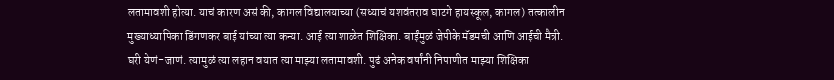लतामावशी होत्या. याचं कारण असं की, कागल विद्यालयाच्या (सध्याचं यशवंतराव घाटगे हायस्कूल, कागल) तत्कालीन मुख्याध्यापिका डिंगणकर बाई यांच्या त्या कन्या. आई त्या शाळेत शिक्षिका. बाईंमुळं जेपीके मॅडमची आणि आईची मैत्री. घरी येणं-जाणं. त्यामुळं त्या लहान वयात त्या माझ्या लतामावशी. पुढं अनेक वर्षांनी निपाणीत माझ्या शिक्षिका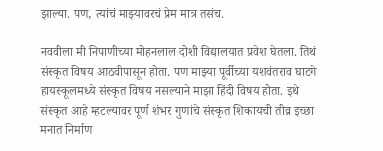झाल्या. पण, त्यांचं माझ्यावरचं प्रेम मात्र तसंच.

नववीला मी निपाणीच्या मोहनलाल दोशी विद्यालयात प्रवेश घेतला. तिथं संस्कृत विषय आठवीपासून होता. पण माझ्या पूर्वीच्या यशवंतराव घाटगे हायस्कूलमध्ये संस्कृत विषय नसल्याने माझा हिंदी विषय होता. इथे संस्कृत आहे म्हटल्यावर पूर्ण शंभर गुणांचे संस्कृत शिकायची तीव्र इच्छा मनात निर्माण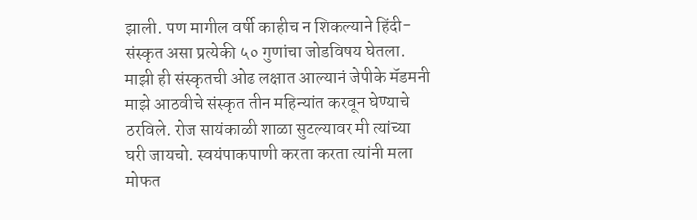झाली. पण मागील वर्षी काहीच न शिकल्याने हिंदी-संस्कृत असा प्रत्येकी ५० गुणांचा जोडविषय घेतला. माझी ही संस्कृतची ओढ लक्षात आल्यानं जेपीके मॅडमनी माझे आठवीचे संस्कृत तीन महिन्यांत करवून घेण्याचे ठरविले. रोज सायंकाळी शाळा सुटल्यावर मी त्यांच्या घरी जायचो. स्वयंपाकपाणी करता करता त्यांनी मला मोफत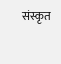संस्कृत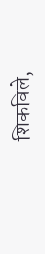शिकविले,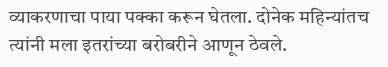व्याकरणाचा पाया पक्का करून घेतला. दोनेक महिन्यांतच त्यांनी मला इतरांच्या बरोबरीने आणून ठेवले.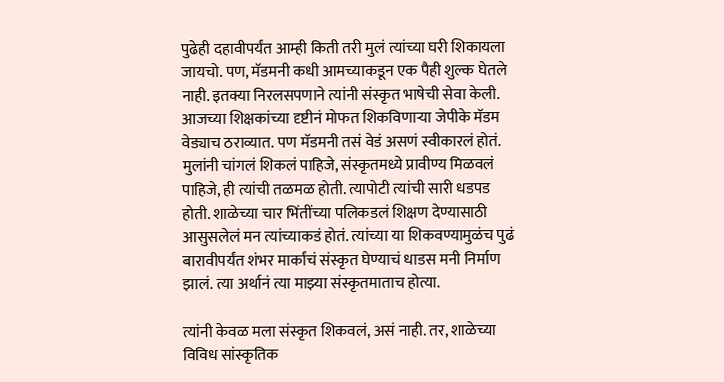पुढेही दहावीपर्यंत आम्ही किती तरी मुलं त्यांच्या घरी शिकायला जायचो. पण, मॅडमनी कधी आमच्याकडून एक पैही शुल्क घेतले नाही. इतक्या निरलसपणाने त्यांनी संस्कृत भाषेची सेवा केली. आजच्या शिक्षकांच्या दृष्टीनं मोफत शिकविणाऱ्या जेपीके मॅडम वेड्याच ठराव्यात. पण मॅडमनी तसं वेडं असणं स्वीकारलं होतं. मुलांनी चांगलं शिकलं पाहिजे, संस्कृतमध्ये प्रावीण्य मिळवलं पाहिजे, ही त्यांची तळमळ होती. त्यापोटी त्यांची सारी धडपड होती. शाळेच्या चार भिंतींच्या पलिकडलं शिक्षण देण्यासाठी आसुसलेलं मन त्यांच्याकडं होतं. त्यांच्या या शिकवण्यामुळंच पुढं बारावीपर्यंत शंभर मार्कांचं संस्कृत घेण्याचं धाडस मनी निर्माण झालं. त्या अर्थानं त्या माझ्या संस्कृतमाताच होत्या.

त्यांनी केवळ मला संस्कृत शिकवलं, असं नाही. तर, शाळेच्या विविध सांस्कृतिक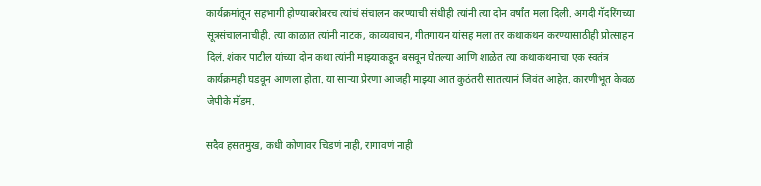कार्यक्रमांतून सहभागी होण्याबरोबरच त्यांचं संचालन करण्याची संधीही त्यांनी त्या दोन वर्षांत मला दिली. अगदी गॅदरिंगच्या सूत्रसंचालनाचीही. त्या काळात त्यांनी नाटक, काव्यवाचन, गीतगायन यांसह मला तर कथाकथन करण्यासाठीही प्रोत्साहन दिलं. शंकर पाटील यांच्या दोन कथा त्यांनी माझ्याकडून बसवून घेतल्या आणि शाळेत त्या कथाकथनाचा एक स्वतंत्र कार्यक्रमही घडवून आणला होता. या साऱ्या प्रेरणा आजही माझ्या आत कुठंतरी सातत्यानं जिवंत आहेत. कारणीभूत केवळ जेपीके मॅडम.

सदैव हसतमुख, कधी कोणावर चिडणं नाही, रागावणं नाही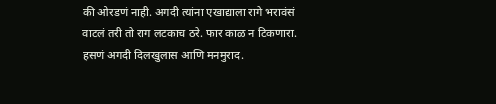की ओरडणं नाही. अगदी त्यांना एखाद्याला रागे भरावंसं वाटलं तरी तो राग लटकाच ठरे. फार काळ न टिकणारा. हसणं अगदी दिलखुलास आणि मनमुराद.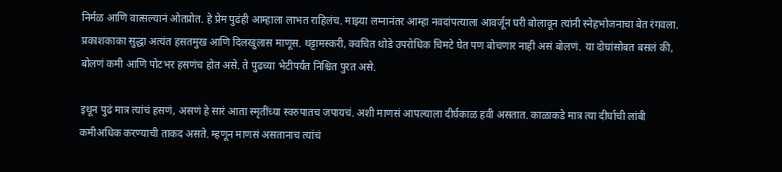निर्मळ आणि वात्सल्यानं ओतप्रोत. हे प्रेम पुढंही आम्हाला लाभत राहिलंच. माझ्या लग्नानंतर आम्हा नवदांपत्याला आवर्जून घरी बोलावून त्यांनी स्नेहभोजनाचा बेत रंगवला. प्रकाशकाका सुद्धा अत्यंत हसतमुख आणि दिलखुलास माणूस. थट्टामस्करी, क्वचित थोडे उपरोधिक चिमटे घेत पण बोचणार नाही असं बोलणं. या दोघांसोबत बसलं की, बोलणं कमी आणि पोटभर हसणंच होत असे. ते पुढच्या भेटीपर्यंत निश्चित पुरत असे.

इथून पुढं मात्र त्यांचं हसणं, असणं हे सारं आता स्मृतींच्या स्वरुपातच जपायचं. अशी माणसं आपल्याला दीर्घकाळ हवी असतात. काळाकडे मात्र त्या दीर्घाची लांबी कमीअधिक करण्याची ताकद असते. म्हणून माणसं असतानाच त्यांचं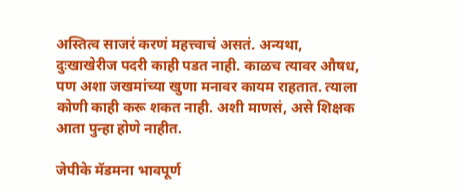अस्तित्व साजरं करणं महत्त्वाचं असतं. अन्यथा, दुःखाखेरीज पदरी काही पडत नाही. काळच त्यावर औषध, पण अशा जखमांच्या खुणा मनावर कायम राहतात. त्याला कोणी काही करू शकत नाही. अशी माणसं, असे शिक्षक आता पुन्हा होणे नाहीत.

जेपीके मॅडमना भावपूर्ण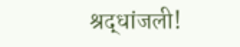श्रद्धांजली!